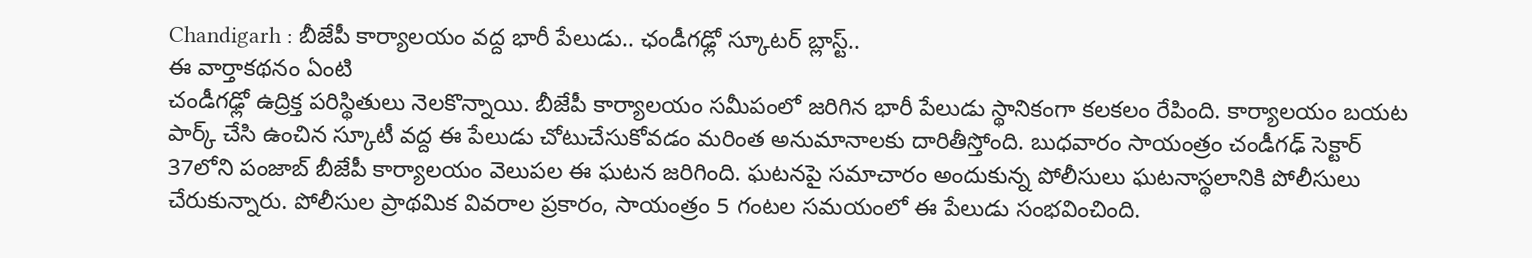Chandigarh : బీజేపీ కార్యాలయం వద్ద భారీ పేలుడు.. ఛండీగఢ్లో స్కూటర్ బ్లాస్ట్..
ఈ వార్తాకథనం ఏంటి
చండీగఢ్లో ఉద్రిక్త పరిస్థితులు నెలకొన్నాయి. బీజేపీ కార్యాలయం సమీపంలో జరిగిన భారీ పేలుడు స్థానికంగా కలకలం రేపింది. కార్యాలయం బయట పార్క్ చేసి ఉంచిన స్కూటీ వద్ద ఈ పేలుడు చోటుచేసుకోవడం మరింత అనుమానాలకు దారితీస్తోంది. బుధవారం సాయంత్రం చండీగఢ్ సెక్టార్ 37లోని పంజాబ్ బీజేపీ కార్యాలయం వెలుపల ఈ ఘటన జరిగింది. ఘటనపై సమాచారం అందుకున్న పోలీసులు ఘటనాస్థలానికి పోలీసులు చేరుకున్నారు. పోలీసుల ప్రాథమిక వివరాల ప్రకారం, సాయంత్రం 5 గంటల సమయంలో ఈ పేలుడు సంభవించింది.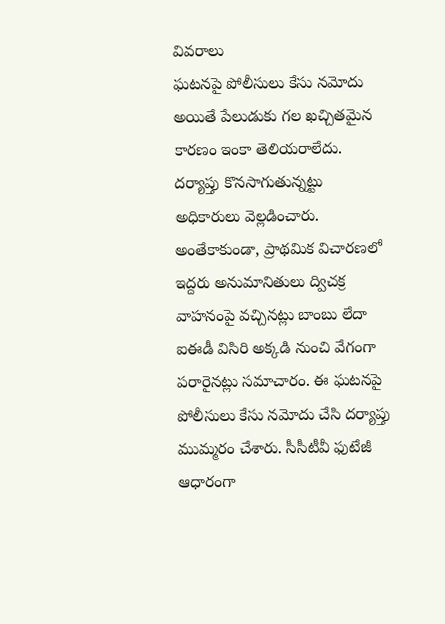వివరాలు
ఘటనపై పోలీసులు కేసు నమోదు
అయితే పేలుడుకు గల ఖచ్చితమైన కారణం ఇంకా తెలియరాలేదు. దర్యాప్తు కొనసాగుతున్నట్టు అధికారులు వెల్లడించారు. అంతేకాకుండా, ప్రాథమిక విచారణలో ఇద్దరు అనుమానితులు ద్విచక్ర వాహనంపై వచ్చినట్లు బాంబు లేదా ఐఈడీ విసిరి అక్కడి నుంచి వేగంగా పరారైనట్లు సమాచారం. ఈ ఘటనపై పోలీసులు కేసు నమోదు చేసి దర్యాప్తు ముమ్మరం చేశారు. సీసీటీవీ ఫుటేజీ ఆధారంగా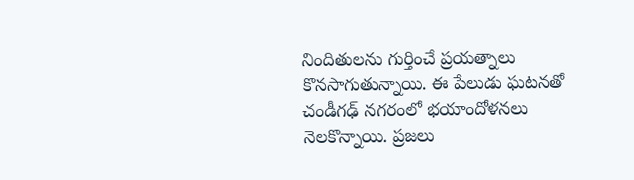నిందితులను గుర్తించే ప్రయత్నాలు కొనసాగుతున్నాయి. ఈ పేలుడు ఘటనతో చండీగఢ్ నగరంలో భయాందోళనలు నెలకొన్నాయి. ప్రజలు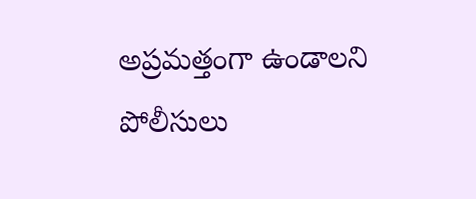అప్రమత్తంగా ఉండాలని పోలీసులు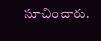సూచించారు.